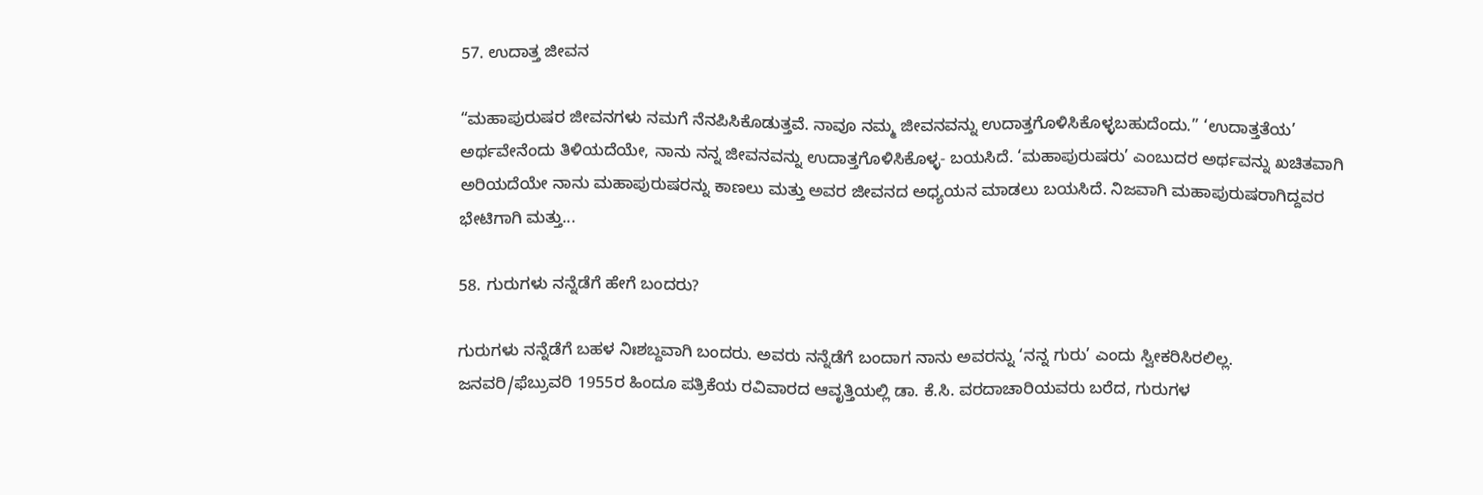57. ಉದಾತ್ತ ಜೀವನ

“ಮಹಾಪುರುಷರ ಜೀವನಗಳು ನಮಗೆ ನೆನಪಿಸಿಕೊಡುತ್ತವೆ. ನಾವೂ ನಮ್ಮ ಜೀವನವನ್ನು ಉದಾತ್ತಗೊಳಿಸಿಕೊಳ್ಳಬಹುದೆಂದು.” ‘ಉದಾತ್ತತೆಯ’ ಅರ್ಥವೇನೆಂದು ತಿಳಿಯದೆಯೇ, ನಾನು ನನ್ನ ಜೀವನವನ್ನು ಉದಾತ್ತಗೊಳಿಸಿಕೊಳ್ಳ- ಬಯಸಿದೆ. ‘ಮಹಾಪುರುಷರು’ ಎಂಬುದರ ಅರ್ಥವನ್ನು ಖಚಿತವಾಗಿ ಅರಿಯದೆಯೇ ನಾನು ಮಹಾಪುರುಷರನ್ನು ಕಾಣಲು ಮತ್ತು ಅವರ ಜೀವನದ ಅಧ್ಯಯನ ಮಾಡಲು ಬಯಸಿದೆ. ನಿಜವಾಗಿ ಮಹಾಪುರುಷರಾಗಿದ್ದವರ ಭೇಟಿಗಾಗಿ ಮತ್ತು...

58. ಗುರುಗಳು ನನ್ನೆಡೆಗೆ ಹೇಗೆ ಬಂದರು?

ಗುರುಗಳು ನನ್ನೆಡೆಗೆ ಬಹಳ ನಿಃಶಬ್ದವಾಗಿ ಬಂದರು. ಅವರು ನನ್ನೆಡೆಗೆ ಬಂದಾಗ ನಾನು ಅವರನ್ನು ‘ನನ್ನ ಗುರು’ ಎಂದು ಸ್ವೀಕರಿಸಿರಲಿಲ್ಲ. ಜನವರಿ/ಫೆಬ್ರುವರಿ 1955ರ ಹಿಂದೂ ಪತ್ರಿಕೆಯ ರವಿವಾರದ ಆವೃತ್ತಿಯಲ್ಲಿ ಡಾ. ಕೆ.ಸಿ. ವರದಾಚಾರಿಯವರು ಬರೆದ, ಗುರುಗಳ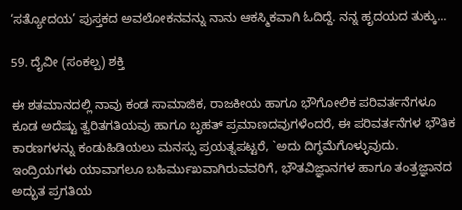‘ಸತ್ಯೋದಯ’ ಪುಸ್ತಕದ ಅವಲೋಕನವನ್ನು ನಾನು ಆಕಸ್ಮಿಕವಾಗಿ ಓದಿದ್ದೆ. ನನ್ನ ಹೃದಯದ ತುಕ್ಕು...

59. ದೈವೀ (ಸಂಕಲ್ಪ) ಶಕ್ತಿ

ಈ ಶತಮಾನದಲ್ಲಿ ನಾವು ಕಂಡ ಸಾಮಾಜಿಕ, ರಾಜಕೀಯ ಹಾಗೂ ಭೌಗೋಲಿಕ ಪರಿವರ್ತನೆಗಳೂ ಕೂಡ ಅದೆಷ್ಟು ತ್ವರಿತಗತಿಯವು ಹಾಗೂ ಬೃಹತ್ ಪ್ರಮಾಣದವುಗಳೆಂದರೆ, ಈ ಪರಿವರ್ತನೆಗಳ ಭೌತಿಕ ಕಾರಣಗಳನ್ನು ಕಂಡುಹಿಡಿಯಲು ಮನಸ್ಸು ಪ್ರಯತ್ನಪಟ್ಟರೆ, `ಅದು ದಿಗ್ಧಮೆಗೊಳ್ಳುವುದು. ಇಂದ್ರಿಯಗಳು ಯಾವಾಗಲೂ ಬಹಿರ್ಮುಖವಾಗಿರುವವರಿಗೆ, ಭೌತವಿಜ್ಞಾನಗಳ ಹಾಗೂ ತಂತ್ರಜ್ಞಾನದ ಅದ್ಭುತ ಪ್ರಗತಿಯ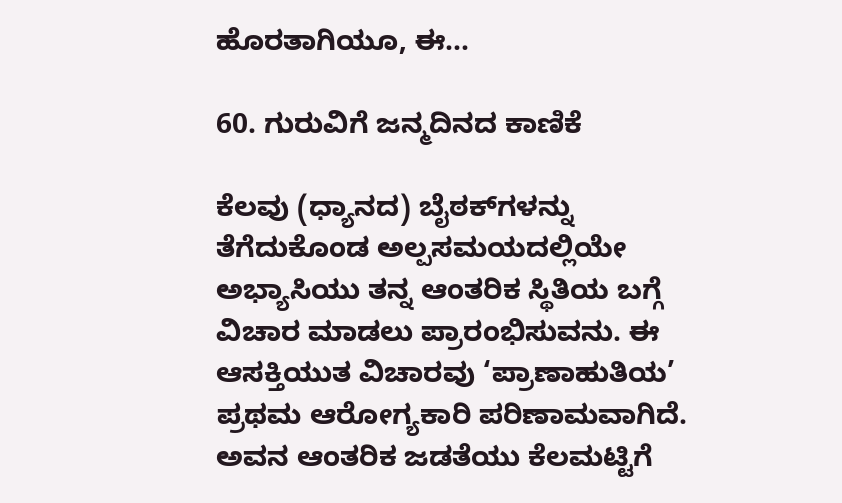ಹೊರತಾಗಿಯೂ, ಈ...

60. ಗುರುವಿಗೆ ಜನ್ಮದಿನದ ಕಾಣಿಕೆ

ಕೆಲವು (ಧ್ಯಾನದ) ಬೈಠಕ್‌ಗಳನ್ನು ತೆಗೆದುಕೊಂಡ ಅಲ್ಪಸಮಯದಲ್ಲಿಯೇ ಅಭ್ಯಾಸಿಯು ತನ್ನ ಆಂತರಿಕ ಸ್ಥಿತಿಯ ಬಗ್ಗೆ ವಿಚಾರ ಮಾಡಲು ಪ್ರಾರಂಭಿಸುವನು. ಈ ಆಸಕ್ತಿಯುತ ವಿಚಾರವು ‘ಪ್ರಾಣಾಹುತಿಯ’ ಪ್ರಥಮ ಆರೋಗ್ಯಕಾರಿ ಪರಿಣಾಮವಾಗಿದೆ. ಅವನ ಆಂತರಿಕ ಜಡತೆಯು ಕೆಲಮಟ್ಟಿಗೆ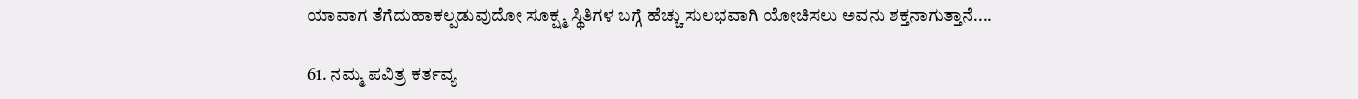ಯಾವಾಗ ತೆಗೆದುಹಾಕಲ್ಪಡುವುದೋ ಸೂಕ್ಷ್ಮ ಸ್ಥಿತಿಗಳ ಬಗ್ಗೆ ಹೆಚ್ಚು ಸುಲಭವಾಗಿ ಯೋಚಿಸಲು ಅವನು ಶಕ್ತನಾಗುತ್ತಾನೆ....

61. ನಮ್ಮ ಪವಿತ್ರ ಕರ್ತವ್ಯ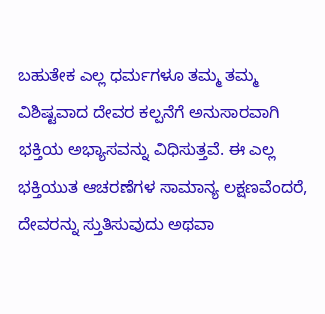ಬಹುತೇಕ ಎಲ್ಲ ಧರ್ಮಗಳೂ ತಮ್ಮ ತಮ್ಮ ವಿಶಿಷ್ಟವಾದ ದೇವರ ಕಲ್ಪನೆಗೆ ಅನುಸಾರವಾಗಿ ಭಕ್ತಿಯ ಅಭ್ಯಾಸವನ್ನು ವಿಧಿಸುತ್ತವೆ. ಈ ಎಲ್ಲ ಭಕ್ತಿಯುತ ಆಚರಣೆಗಳ ಸಾಮಾನ್ಯ ಲಕ್ಷಣವೆಂದರೆ, ದೇವರನ್ನು ಸ್ತುತಿಸುವುದು ಅಥವಾ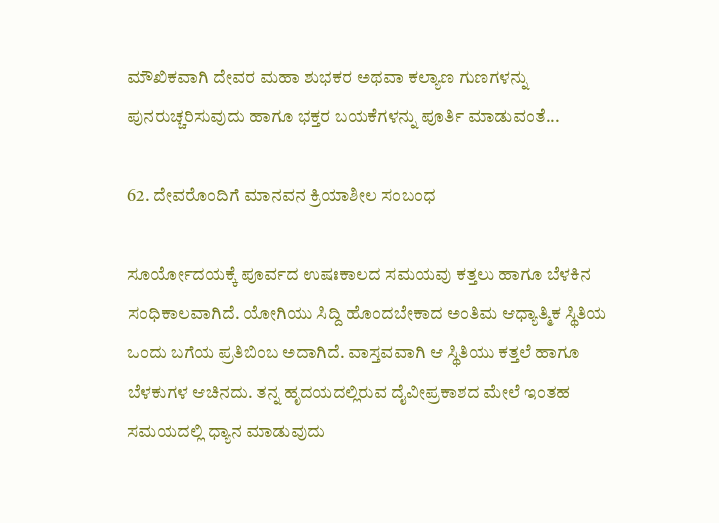ಮೌಖಿಕವಾಗಿ ದೇವರ ಮಹಾ ಶುಭಕರ ಅಥವಾ ಕಲ್ಯಾಣ ಗುಣಗಳನ್ನು ಪುನರುಚ್ಚರಿಸುವುದು ಹಾಗೂ ಭಕ್ತರ ಬಯಕೆಗಳನ್ನು ಪೂರ್ತಿ ಮಾಡುವಂತೆ...

62. ದೇವರೊಂದಿಗೆ ಮಾನವನ ಕ್ರಿಯಾಶೀಲ ಸಂಬಂಧ

ಸೂರ್ಯೋದಯಕ್ಕೆ ಪೂರ್ವದ ಉಷಃಕಾಲದ ಸಮಯವು ಕತ್ತಲು ಹಾಗೂ ಬೆಳಕಿನ ಸಂಧಿಕಾಲವಾಗಿದೆ. ಯೋಗಿಯು ಸಿದ್ದಿ ಹೊಂದಬೇಕಾದ ಅಂತಿಮ ಆಧ್ಯಾತ್ಮಿಕ ಸ್ಥಿತಿಯ ಒಂದು ಬಗೆಯ ಪ್ರತಿಬಿಂಬ ಅದಾಗಿದೆ. ವಾಸ್ತವವಾಗಿ ಆ ಸ್ಥಿತಿಯು ಕತ್ತಲೆ ಹಾಗೂ ಬೆಳಕುಗಳ ಆಚಿನದು. ತನ್ನ ಹೃದಯದಲ್ಲಿರುವ ದೈವೀಪ್ರಕಾಶದ ಮೇಲೆ ಇಂತಹ ಸಮಯದಲ್ಲಿ ಧ್ಯಾನ ಮಾಡುವುದು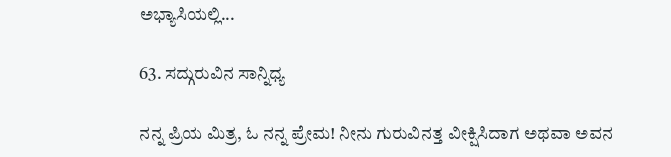ಅಭ್ಯಾಸಿಯಲ್ಲಿ...

63. ಸದ್ಗುರುವಿನ ಸಾನ್ನಿಧ್ಯ

ನನ್ನ ಪ್ರಿಯ ಮಿತ್ರ, ಓ ನನ್ನ ಪ್ರೇಮ! ನೀನು ಗುರುವಿನತ್ತ ವೀಕ್ಷಿಸಿದಾಗ ಅಥವಾ ಅವನ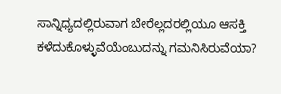ಸಾನ್ನಿಧ್ಯದಲ್ಲಿರುವಾಗ ಬೇರೆಲ್ಲದರಲ್ಲಿಯೂ ಆಸಕ್ತಿ ಕಳೆದುಕೊಳ್ಳುವೆಯೆಂಬುದನ್ನು ಗಮನಿಸಿರುವೆಯಾ?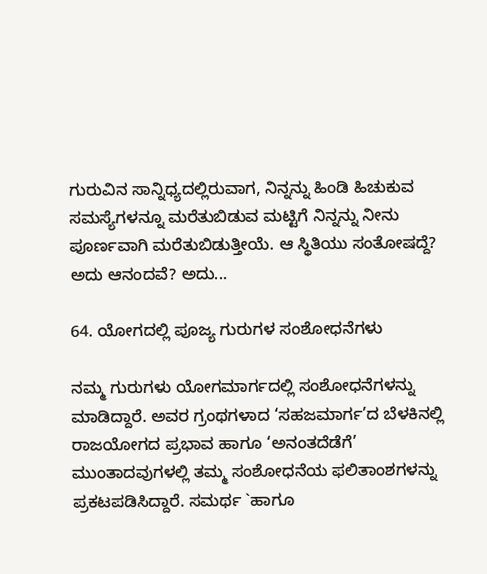ಗುರುವಿನ ಸಾನ್ನಿಧ್ಯದಲ್ಲಿರುವಾಗ, ನಿನ್ನನ್ನು ಹಿಂಡಿ ಹಿಚುಕುವ ಸಮಸ್ಯೆಗಳನ್ನೂ ಮರೆತುಬಿಡುವ ಮಟ್ಟಿಗೆ ನಿನ್ನನ್ನು ನೀನು ಪೂರ್ಣವಾಗಿ ಮರೆತುಬಿಡುತ್ತೀಯೆ. ಆ ಸ್ಥಿತಿಯು ಸಂತೋಷದ್ದೆ? ಅದು ಆನಂದವೆ? ಅದು...

64. ಯೋಗದಲ್ಲಿ ಪೂಜ್ಯ ಗುರುಗಳ ಸಂಶೋಧನೆಗಳು

ನಮ್ಮ ಗುರುಗಳು ಯೋಗಮಾರ್ಗದಲ್ಲಿ ಸಂಶೋಧನೆಗಳನ್ನು ಮಾಡಿದ್ದಾರೆ. ಅವರ ಗ್ರಂಥಗಳಾದ ‘ಸಹಜಮಾರ್ಗ’ದ ಬೆಳಕಿನಲ್ಲಿ ರಾಜಯೋಗದ ಪ್ರಭಾವ ಹಾಗೂ ‘ಅನಂತದೆಡೆಗೆ’ ಮುಂತಾದವುಗಳಲ್ಲಿ ತಮ್ಮ ಸಂಶೋಧನೆಯ ಫಲಿತಾಂಶಗಳನ್ನು ಪ್ರಕಟಪಡಿಸಿದ್ದಾರೆ. ಸಮರ್ಥ `ಹಾಗೂ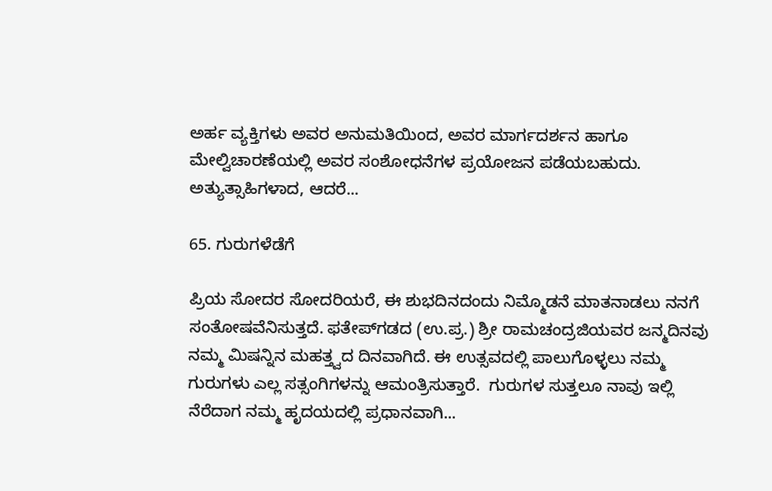ಅರ್ಹ ವ್ಯಕ್ತಿಗಳು ಅವರ ಅನುಮತಿಯಿಂದ, ಅವರ ಮಾರ್ಗದರ್ಶನ ಹಾಗೂ ಮೇಲ್ವಿಚಾರಣೆಯಲ್ಲಿ ಅವರ ಸಂಶೋಧನೆಗಳ ಪ್ರಯೋಜನ ಪಡೆಯಬಹುದು. ಅತ್ಯುತ್ಸಾಹಿಗಳಾದ, ಆದರೆ...

65. ಗುರುಗಳೆಡೆಗೆ

ಪ್ರಿಯ ಸೋದರ ಸೋದರಿಯರೆ, ಈ ಶುಭದಿನದಂದು ನಿಮ್ಮೊಡನೆ ಮಾತನಾಡಲು ನನಗೆ ಸಂತೋಷವೆನಿಸುತ್ತದೆ. ಫತೇಪ್‌ಗಡದ (ಉ.ಪ್ರ.) ಶ್ರೀ ರಾಮಚಂದ್ರಜಿಯವರ ಜನ್ಮದಿನವು ನಮ್ಮ ಮಿಷನ್ನಿನ ಮಹತ್ತ್ವದ ದಿನವಾಗಿದೆ. ಈ ಉತ್ಸವದಲ್ಲಿ ಪಾಲುಗೊಳ್ಳಲು ನಮ್ಮ ಗುರುಗಳು ಎಲ್ಲ ಸತ್ಸಂಗಿಗಳನ್ನು ಆಮಂತ್ರಿಸುತ್ತಾರೆ.  ಗುರುಗಳ ಸುತ್ತಲೂ ನಾವು ಇಲ್ಲಿ ನೆರೆದಾಗ ನಮ್ಮ ಹೃದಯದಲ್ಲಿ ಪ್ರಧಾನವಾಗಿ...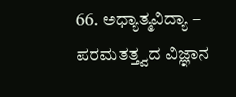66. ಅಧ್ಯಾತ್ಮವಿದ್ಯಾ – ಪರಮತತ್ತ್ವದ ವಿಜ್ಞಾನ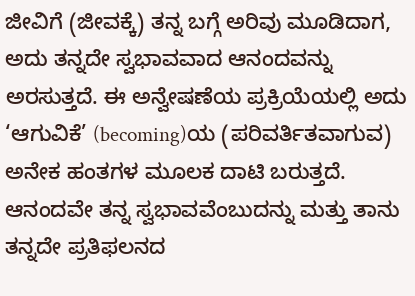ಜೀವಿಗೆ (ಜೀವಕ್ಕೆ) ತನ್ನ ಬಗ್ಗೆ ಅರಿವು ಮೂಡಿದಾಗ, ಅದು ತನ್ನದೇ ಸ್ವಭಾವವಾದ ಆನಂದವನ್ನು ಅರಸುತ್ತದೆ. ಈ ಅನ್ವೇಷಣೆಯ ಪ್ರಕ್ರಿಯೆಯಲ್ಲಿ ಅದು ‘ಆಗುವಿಕೆ’ (becoming)ಯ (ಪರಿವರ್ತಿತವಾಗುವ) ಅನೇಕ ಹಂತಗಳ ಮೂಲಕ ದಾಟಿ ಬರುತ್ತದೆ. ಆನಂದವೇ ತನ್ನ ಸ್ವಭಾವವೆಂಬುದನ್ನು ಮತ್ತು ತಾನು ತನ್ನದೇ ಪ್ರತಿಫಲನದ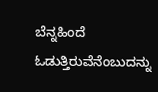ಬೆನ್ನಹಿಂದೆ ಓಡುತ್ತಿರುವೆನೆಂಬುದನ್ನು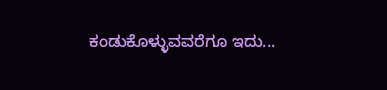ಕಂಡುಕೊಳ್ಳುವವರೆಗೂ ಇದು...